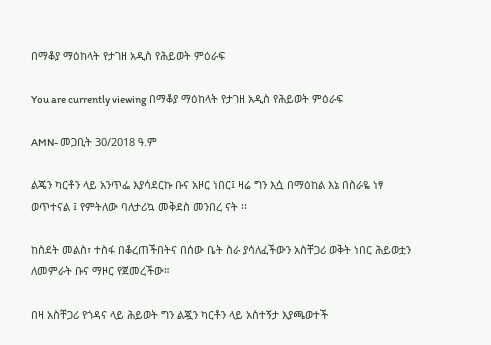በማቆያ ማዕከላት የታገዘ አዲስ የሕይወት ምዕራፍ

You are currently viewing በማቆያ ማዕከላት የታገዘ አዲስ የሕይወት ምዕራፍ

AMN- መጋቢት 30/2018 ዓ.ም

ልጄን ካርቶን ላይ አንጥፌ እያሳደርኩ ቡና አዞር ነበር፤ ዛሬ ግን እሷ በማዕከል እኔ በስራዬ ነፃ ወጥተናል ፤ የምትለው ባለታሪኳ መቅደስ መንበረ ናት ፡፡

ከስደት መልስ፣ ተስፋ በቆረጠችበትና በሰው ቤት ስራ ያሳለፈችውን አስቸጋሪ ወቅት ነበር ሕይወቷን ለመምራት ቡና ማዞር የጀመረችው።

በዛ አስቸጋሪ የጎዳና ላይ ሕይወት ግን ልጇን ካርቶን ላይ አስተኝታ እያጫወተች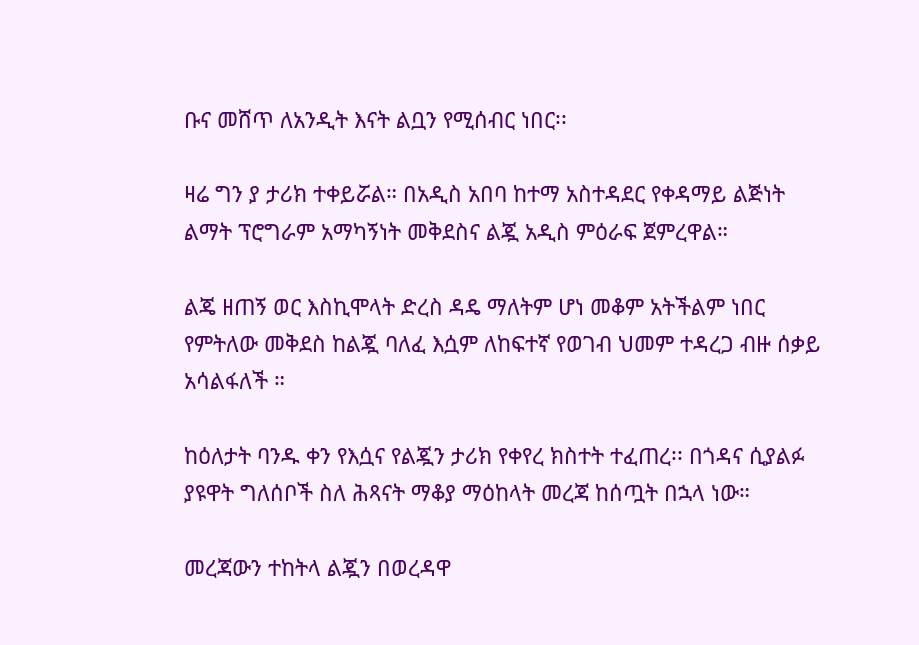ቡና መሸጥ ለአንዲት እናት ልቧን የሚሰብር ነበር፡፡

ዛሬ ግን ያ ታሪክ ተቀይሯል። በአዲስ አበባ ከተማ አስተዳደር የቀዳማይ ልጅነት ልማት ፕሮግራም አማካኝነት መቅደስና ልጇ አዲስ ምዕራፍ ጀምረዋል።

ልጄ ዘጠኝ ወር እስኪሞላት ድረስ ዳዴ ማለትም ሆነ መቆም አትችልም ነበር የምትለው መቅደስ ከልጇ ባለፈ እሷም ለከፍተኛ የወገብ ህመም ተዳረጋ ብዙ ሰቃይ አሳልፋለች ።

ከዕለታት ባንዱ ቀን የእሷና የልጇን ታሪክ የቀየረ ክስተት ተፈጠረ፡፡ በጎዳና ሲያልፉ ያዩዋት ግለሰቦች ስለ ሕጻናት ማቆያ ማዕከላት መረጃ ከሰጧት በኋላ ነው።

መረጃውን ተከትላ ልጇን በወረዳዋ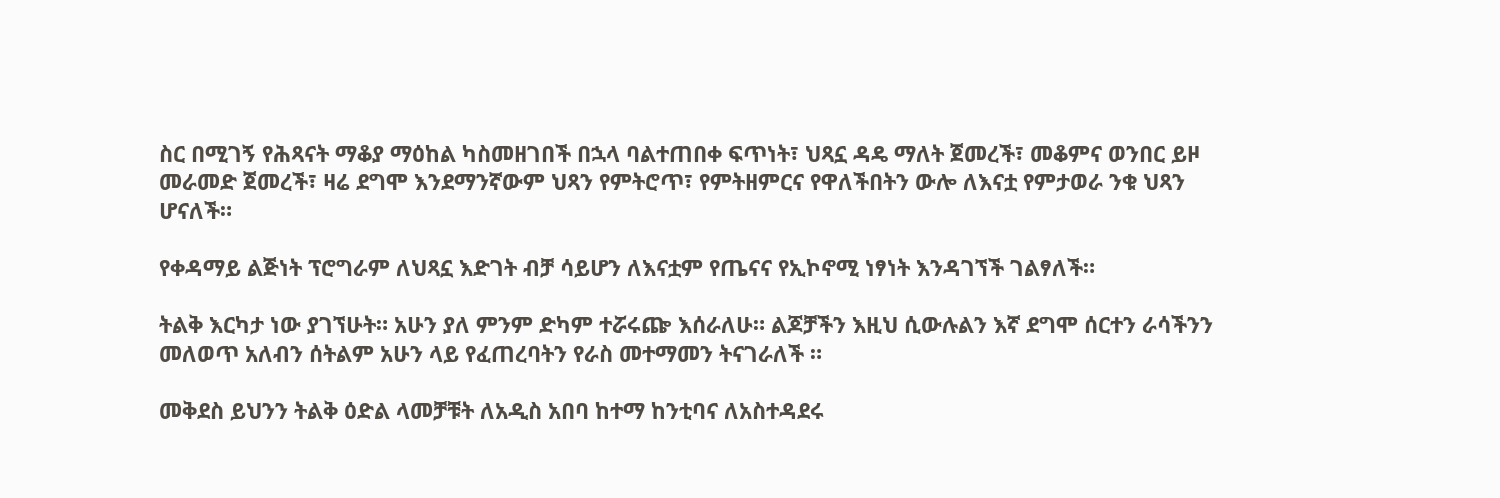ስር በሚገኝ የሕጻናት ማቆያ ማዕከል ካስመዘገበች በኋላ ባልተጠበቀ ፍጥነት፣ ህጻኗ ዳዴ ማለት ጀመረች፣ መቆምና ወንበር ይዞ መራመድ ጀመረች፣ ዛሬ ደግሞ እንደማንኛውም ህጻን የምትሮጥ፣ የምትዘምርና የዋለችበትን ውሎ ለእናቷ የምታወራ ንቁ ህጻን ሆናለች።

የቀዳማይ ልጅነት ፕሮግራም ለህጻኗ እድገት ብቻ ሳይሆን ለእናቷም የጤናና የኢኮኖሚ ነፃነት እንዳገኘች ገልፃለች።

ትልቅ እርካታ ነው ያገኘሁት። አሁን ያለ ምንም ድካም ተሯሩጬ እሰራለሁ። ልጆቻችን እዚህ ሲውሉልን እኛ ደግሞ ሰርተን ራሳችንን መለወጥ አለብን ሰትልም አሁን ላይ የፈጠረባትን የራስ መተማመን ትናገራለች ።

መቅደስ ይህንን ትልቅ ዕድል ላመቻቹት ለአዲስ አበባ ከተማ ከንቲባና ለአስተዳደሩ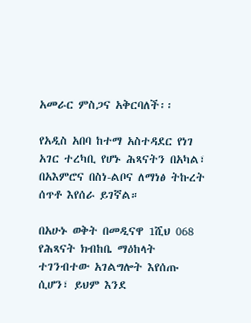አመራር ምስጋና አቅርባለች፡፡

የአዲስ አበባ ከተማ አስተዳደር የነገ አገር ተረካቢ የሆኑ ሕጻናትን በአካል፣ በአእምሮና በስነ-ልቦና ለማነፅ ትኩረት ሰጥቶ እየሰራ ይገኛል።

በአሁኑ ወቅት በመዲናዋ 1ሺህ 068 የሕጻናት ክብከቤ ማዕከላት ተገንብተው አገልግሎት እየሰጡ ሲሆን፣ ይህም እንደ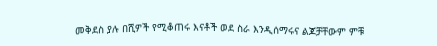መቅደስ ያሉ በሺዎች የሚቆጠሩ እናቶች ወደ ስራ እንዲሰማሩና ልጆቻቸውም ምቹ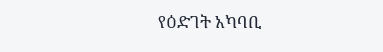የዕድገት አካባቢ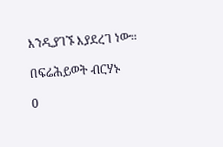እንዲያገኙ እያደረገ ነው።

በፍሬሕይወት ብርሃኑ

0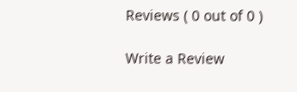Reviews ( 0 out of 0 )

Write a Review